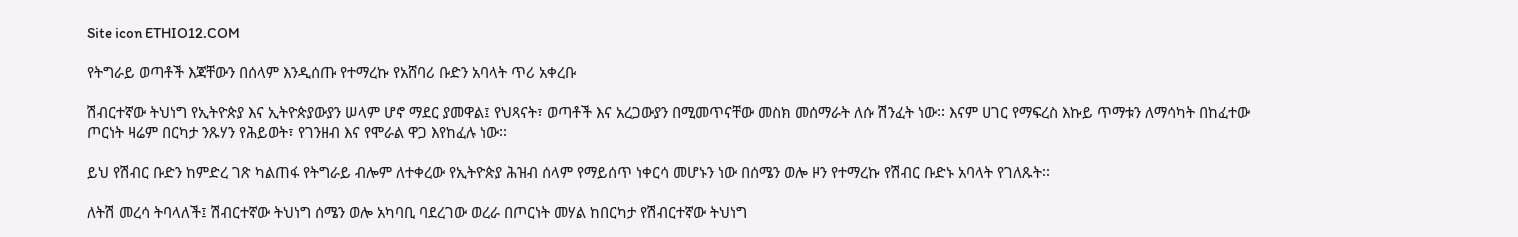Site icon ETHIO12.COM

የትግራይ ወጣቶች እጃቸውን በሰላም እንዲሰጡ የተማረኩ የአሸባሪ ቡድን አባላት ጥሪ አቀረቡ

ሽብርተኛው ትህነግ የኢትዮጵያ እና ኢትዮጵያውያን ሠላም ሆኖ ማደር ያመዋል፤ የህጻናት፣ ወጣቶች እና አረጋውያን በሚመጥናቸው መስክ መሰማራት ለሱ ሽንፈት ነው፡፡ እናም ሀገር የማፍረስ እኩይ ጥማቱን ለማሳካት በከፈተው ጦርነት ዛሬም በርካታ ንጹሃን የሕይወት፣ የገንዘብ እና የሞራል ዋጋ እየከፈሉ ነው፡፡

ይህ የሽብር ቡድን ከምድረ ገጽ ካልጠፋ የትግራይ ብሎም ለተቀረው የኢትዮጵያ ሕዝብ ሰላም የማይሰጥ ነቀርሳ መሆኑን ነው በሰሜን ወሎ ዞን የተማረኩ የሽብር ቡድኑ አባላት የገለጹት፡፡

ለትሽ መረሳ ትባላለች፤ ሽብርተኛው ትህነግ ሰሜን ወሎ አካባቢ ባደረገው ወረራ በጦርነት መሃል ከበርካታ የሽብርተኛው ትህነግ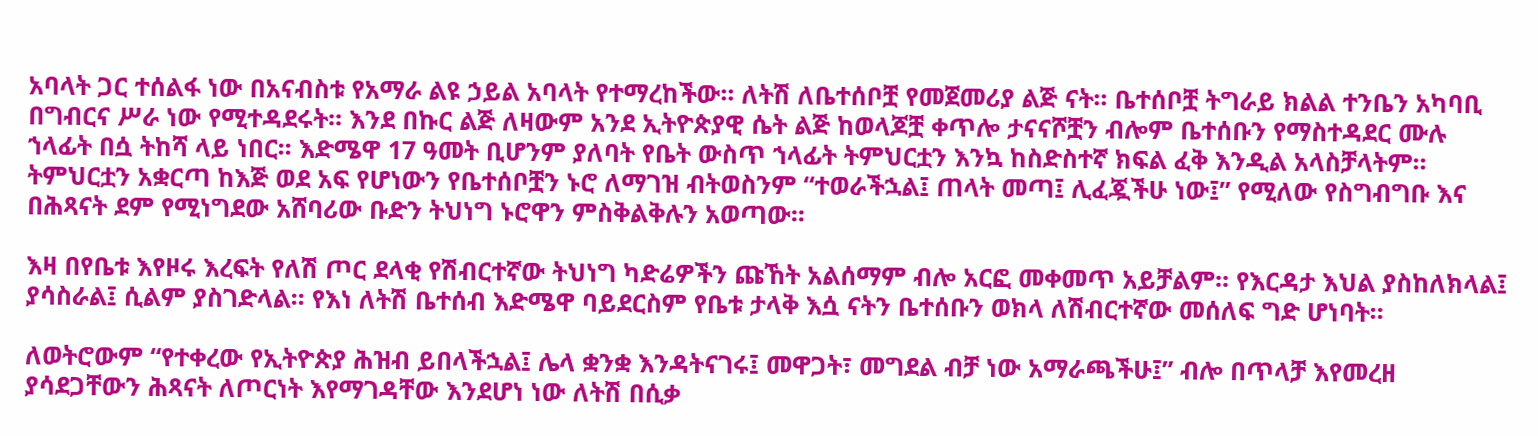አባላት ጋር ተሰልፋ ነው በአናብስቱ የአማራ ልዩ ኃይል አባላት የተማረከችው፡፡ ለትሽ ለቤተሰቦቿ የመጀመሪያ ልጅ ናት፡፡ ቤተሰቦቿ ትግራይ ክልል ተንቤን አካባቢ በግብርና ሥራ ነው የሚተዳደሩት፡፡ እንደ በኩር ልጅ ለዛውም አንደ ኢትዮጵያዊ ሴት ልጅ ከወላጆቿ ቀጥሎ ታናናሾቿን ብሎም ቤተሰቡን የማስተዳደር ሙሉ ኀላፊት በሷ ትከሻ ላይ ነበር፡፡ እድሜዋ 17 ዓመት ቢሆንም ያለባት የቤት ውስጥ ኀላፊት ትምህርቷን እንኳ ከስድስተኛ ክፍል ፈቅ እንዲል አላስቻላትም፡፡ ትምህርቷን አቋርጣ ከእጅ ወደ አፍ የሆነውን የቤተሰቦቿን ኑሮ ለማገዝ ብትወስንም “ተወራችኋል፤ ጠላት መጣ፤ ሊፈጇችሁ ነው፤” የሚለው የስግብግቡ እና በሕጻናት ደም የሚነግደው አሸባሪው ቡድን ትህነግ ኑሮዋን ምስቅልቅሉን አወጣው፡፡

እዛ በየቤቱ እየዞሩ እረፍት የለሽ ጦር ደላቂ የሽብርተኛው ትህነግ ካድሬዎችን ጩኸት አልሰማም ብሎ አርፎ መቀመጥ አይቻልም፡፡ የእርዳታ እህል ያስከለክላል፤ ያሳስራል፤ ሲልም ያስገድላል፡፡ የእነ ለትሽ ቤተሰብ እድሜዋ ባይደርስም የቤቱ ታላቅ እሷ ናትን ቤተሰቡን ወክላ ለሽብርተኛው መሰለፍ ግድ ሆነባት።

ለወትሮውም “የተቀረው የኢትዮጵያ ሕዝብ ይበላችኋል፤ ሌላ ቋንቋ እንዳትናገሩ፤ መዋጋት፣ መግደል ብቻ ነው አማራጫችሁ፤” ብሎ በጥላቻ እየመረዘ ያሳደጋቸውን ሕጻናት ለጦርነት እየማገዳቸው እንደሆነ ነው ለትሽ በሲቃ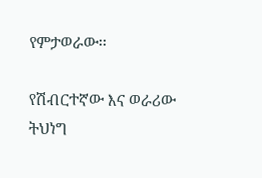የምታወራው፡፡

የሽብርተኛው እና ወራሪው ትህነግ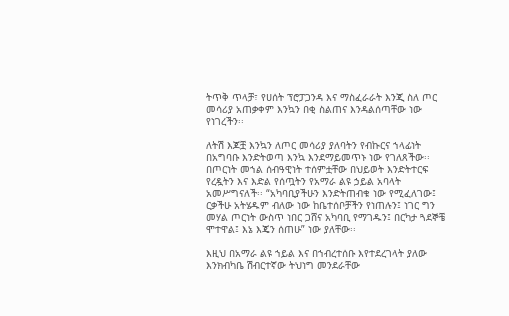ትጥቅ ጥላቻ፣ የሀሰት ፕሮፓጋንዳ እና ማስፈራራት እንጂ ስለ ጦር መሳሪያ አጠቃቀም እንኳን በቂ ስልጠና እንዳልሰጣቸው ነው የነገረችን፡፡

ለትሽ እጆቿ እንኳን ለጦር መሳሪያ ያለባትን የብኩርና ኀላፊነት በአግባቡ እንድትወጣ እንኳ እንደማይመጥኑ ነው የገለጸችው፡፡ በጦርነት መኀል ሰብዓዊነት ተሰምቷቸው በህይወት እንድትተርፍ የረዷትን እና እድል የሰጧትን የአማራ ልዩ ኃይል አባላት አመሥግናለች፡፡ “አካባቢያችሁን እንድትጠብቁ ነው የሚፈለገው፤ ርቃችሁ አትሄዱም ብለው ነው ከቤተሰቦቻችን የነጠሉን፤ ነገር ግን መሃል ጦርነት ውስጥ ነበር ጋሸና አካባቢ የማገዱን፤ በርካታ ጓደኞቼ ሞተዋል፤ እኔ እጄን ሰጠሁ” ነው ያለቸው፡፡

እዚህ በአማራ ልዩ ኀይል እና በኀብረተሰቡ እየተደረገላት ያለው እንክብካቤ ሽብርተኛው ትህነግ መንደራቸው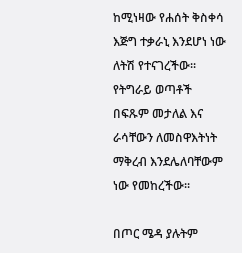ከሚነዛው የሐሰት ቅስቀሳ እጅግ ተቃራኒ እንደሆነ ነው ለትሽ የተናገረችው፡፡ የትግራይ ወጣቶች በፍጹም መታለል እና ራሳቸውን ለመስዋእትነት ማቅረብ እንደሌለባቸውም ነው የመከረችው፡፡

በጦር ሜዳ ያሉትም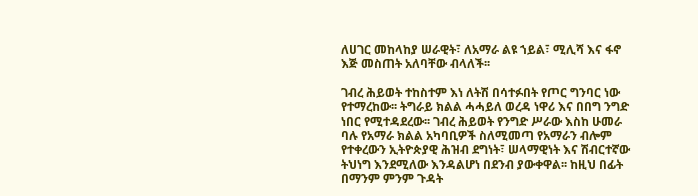ለሀገር መከላከያ ሠራዊት፣ ለአማራ ልዩ ኀይል፣ ሚሊሻ እና ፋኖ እጅ መስጠት አለባቸው ብላለች፡፡

ገብረ ሕይወት ተከስተም እነ ለትሽ በሳተፉበት የጦር ግንባር ነው የተማረከው፡፡ ትግራይ ክልል ሓሓይለ ወረዳ ነዋሪ እና በበግ ንግድ ነበር የሚተዳደረው፡፡ ገብረ ሕይወት የንግድ ሥራው እስከ ሁመራ ባሉ የአማራ ክልል አካባቢዎች ስለሚመጣ የአማራን ብሎም የተቀረውን ኢትዮጵያዊ ሕዝብ ደግነት፣ ሠላማዊነት እና ሽብርተኛው ትህነግ እንደሚለው እንዳልሆነ በደንብ ያውቀዋል፡፡ ከዚህ በፊት በማንም ምንም ጉዳት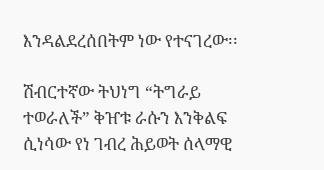እንዳልደረሰበትም ነው የተናገረው፡፡

ሽብርተኛው ትህነግ “ትግራይ ተወራለች” ቅዠቱ ራሱን እንቅልፍ ሲነሳው የነ ገብረ ሕይወት ሰላማዊ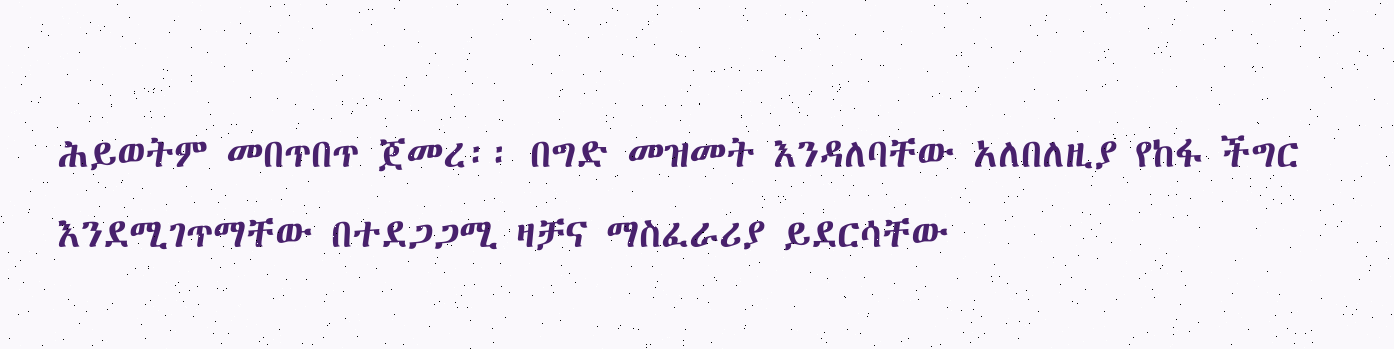ሕይወትም መበጥበጥ ጀመረ፡፡ በግድ መዝመት እንዳለባቸው አለበለዚያ የከፋ ችግር እንደሚገጥማቸው በተደጋጋሚ ዛቻና ማስፈራሪያ ይደርሳቸው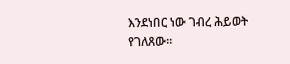እንደነበር ነው ገብረ ሕይወት የገለጸው፡፡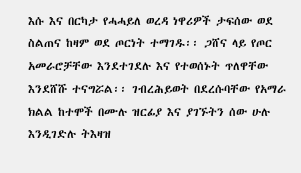እሱ እና በርካታ የሓሓይለ ወረዳ ነዋሪዎች ታፍሰው ወደ ስልጠና ከዛም ወደ ጦርነት ተማገዱ፡፡ ጋሸና ላይ የጦር አመራሮቻቸው እንደተገደሉ እና የተወሰኑት ጥለዋቸው እንደሸሹ ተናግሯል፡፡ ገብረሕይወት በደረሱባቸው የአማራ ክልል ከተሞች በሙሉ ዝርፊያ እና ያገኙትን ሰው ሁሉ እንዲገድሉ ትእዛዝ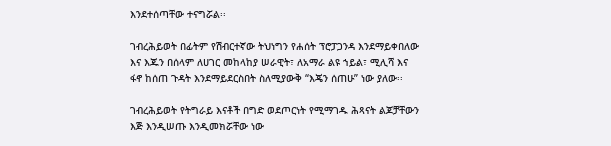እንደተሰጣቸው ተናግሯል፡፡

ገብረሕይወት በፊትም የሽብርተኛው ትህነግን የሐሰት ፕሮፓጋንዳ እንደማይቀበለው እና እጁን በሰላም ለሀገር መከላከያ ሠራዊት፣ ለአማራ ልዩ ኀይል፣ ሚሊሻ እና ፋኖ ከሰጠ ጉዳት እንደማይደርስበት ስለሚያውቅ “እጄን ሰጠሁ” ነው ያለው፡፡

ገብረሕይወት የትግራይ እናቶች በግድ ወደጦርነት የሚማገዱ ሕጻናት ልጆቻቸውን እጅ እንዲሠጡ እንዲመክሯቸው ነው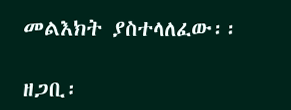መልእክት ያስተላለፈው፡፡

ዘጋቢ፡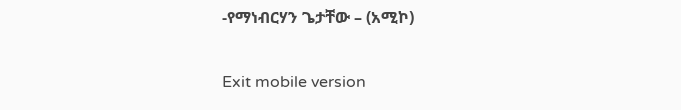-የማነብርሃን ጌታቸው – (አሚኮ)

Exit mobile version